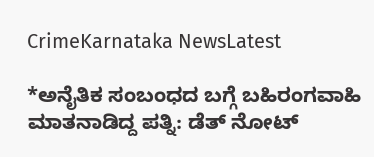CrimeKarnataka NewsLatest

*ಅನೈತಿಕ ಸಂಬಂಧದ ಬಗ್ಗೆ ಬಹಿರಂಗವಾಹಿ ಮಾತನಾಡಿದ್ದ ಪತ್ನಿ: ಡೆತ್ ನೋಟ್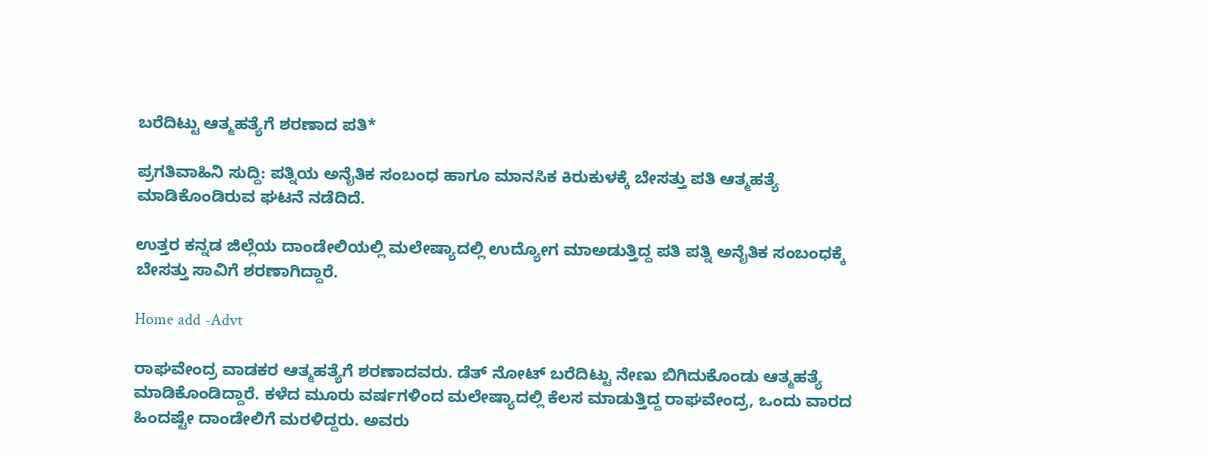ಬರೆದಿಟ್ಟು ಆತ್ಮಹತ್ಯೆಗೆ ಶರಣಾದ ಪತಿ*

ಪ್ರಗತಿವಾಹಿನಿ ಸುದ್ದಿ: ಪತ್ನಿಯ ಅನೈತಿಕ ಸಂಬಂಧ ಹಾಗೂ ಮಾನಸಿಕ ಕಿರುಕುಳಕ್ಕೆ ಬೇಸತ್ತು ಪತಿ ಆತ್ಮಹತ್ಯೆ ಮಾಡಿಕೊಂಡಿರುವ ಘಟನೆ ನಡೆದಿದೆ.

ಉತ್ತರ ಕನ್ನಡ ಜಿಲ್ಲೆಯ ದಾಂಡೇಲಿಯಲ್ಲಿ ಮಲೇಷ್ಯಾದಲ್ಲಿ ಉದ್ಯೋಗ ಮಾಅಡುತ್ತಿದ್ದ ಪತಿ ಪತ್ನಿ ಅನೈತಿಕ ಸಂಬಂಧಕ್ಕೆ ಬೇಸತ್ತು ಸಾವಿಗೆ ಶರಣಾಗಿದ್ದಾರೆ.

Home add -Advt

ರಾಘವೇಂದ್ರ ವಾಡಕರ ಆತ್ಮಹತ್ಯೆಗೆ ಶರಣಾದವರು. ಡೆತ್ ನೋಟ್ ಬರೆದಿಟ್ಟು ನೇಣು ಬಿಗಿದುಕೊಂಡು ಆತ್ಮಹತ್ಯೆ ಮಾಡಿಕೊಂಡಿದ್ದಾರೆ. ಕಳೆದ ಮೂರು ವರ್ಷಗಳಿಂದ ಮಲೇಷ್ಯಾದಲ್ಲಿ ಕೆಲಸ ಮಾಡುತ್ತಿದ್ದ ರಾಘವೇಂದ್ರ, ಒಂದು ವಾರದ ಹಿಂದಷ್ಟೇ ದಾಂಡೇಲಿಗೆ ಮರಳಿದ್ದರು. ಅವರು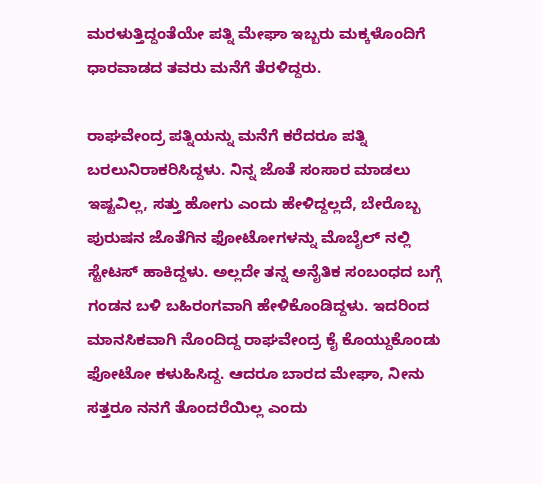ಮರಳುತ್ತಿದ್ದಂತೆಯೇ ಪತ್ನಿ ಮೇಘಾ ಇಬ್ಬರು ಮಕ್ಕಳೊಂದಿಗೆ ಧಾರವಾಡದ ತವರು ಮನೆಗೆ ತೆರಳಿದ್ದರು.

ರಾಘವೇಂದ್ರ ಪತ್ನಿಯನ್ನು ಮನೆಗೆ ಕರೆದರೂ ಪತ್ನಿ ಬರಲುನಿರಾಕರಿಸಿದ್ದಳು. ನಿನ್ನ ಜೊತೆ ಸಂಸಾರ ಮಾಡಲು ಇಷ್ಟವಿಲ್ಲ, ಸತ್ತು ಹೋಗು ಎಂದು ಹೇಳಿದ್ದಲ್ಲದೆ, ಬೇರೊಬ್ಬ ಪುರುಷನ ಜೊತೆಗಿನ ಫೋಟೋಗಳನ್ನು ಮೊಬೈಲ್ ನಲ್ಲಿ ಸ್ಟೇಟಸ್ ಹಾಕಿದ್ದಳು. ಅಲ್ಲದೇ ತನ್ನ ಅನೈತಿಕ ಸಂಬಂಧದ ಬಗ್ಗೆ ಗಂಡನ ಬಳಿ ಬಹಿರಂಗವಾಗಿ ಹೇಳಿಕೊಂಡಿದ್ದಳು. ಇದರಿಂದ ಮಾನಸಿಕವಾಗಿ ನೊಂದಿದ್ದ ರಾಘವೇಂದ್ರ ಕೈ ಕೊಯ್ದುಕೊಂಡು ಫೋಟೋ ಕಳುಹಿಸಿದ್ದ. ಆದರೂ ಬಾರದ ಮೇಘಾ, ನೀನು ಸತ್ತರೂ ನನಗೆ ತೊಂದರೆಯಿಲ್ಲ ಎಂದು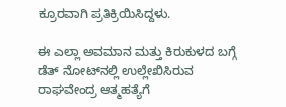ಕ್ರೂರವಾಗಿ ಪ್ರತಿಕ್ರಿಯಿಸಿದ್ದಳು.

ಈ ಎಲ್ಲಾ ಅವಮಾನ ಮತ್ತು ಕಿರುಕುಳದ ಬಗ್ಗೆ ಡೆತ್ ನೋಟ್‌ನಲ್ಲಿ ಉಲ್ಲೇಖಿಸಿರುವ ರಾಘವೇಂದ್ರ ಆತ್ಮಹತ್ಯೆಗೆ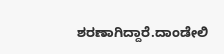ಶರಣಾಗಿದ್ದಾರೆ.ದಾಂಡೇಲಿ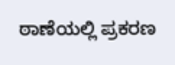ಠಾಣೆಯಲ್ಲಿ ಪ್ರಕರಣ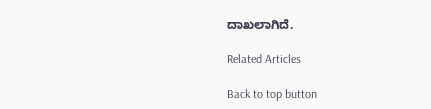ದಾಖಲಾಗಿದೆ.

Related Articles

Back to top button